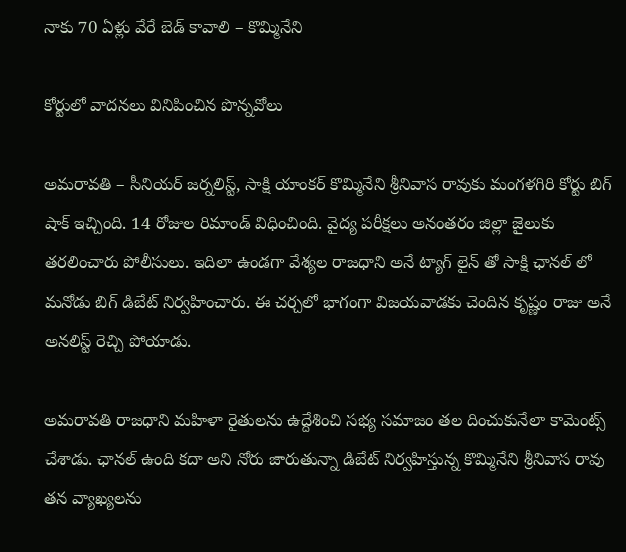నాకు 70 ఏళ్లు వేరే బెడ్ కావాలి – కొమ్మినేని

కోర్టులో వాద‌న‌లు వినిపించిన పొన్న‌వోలు

అమ‌రావ‌తి – సీనియ‌ర్ జ‌ర్న‌లిస్ట్, సాక్షి యాంక‌ర్ కొమ్మినేని శ్రీ‌నివాస రావుకు మంగ‌ళ‌గిరి కోర్టు బిగ్ షాక్ ఇచ్చింది. 14 రోజుల రిమాండ్ విధించింది. వైద్య ప‌రీక్ష‌లు అనంత‌రం జిల్లా జైలుకు త‌ర‌లించారు పోలీసులు. ఇదిలా ఉండ‌గా వేశ్య‌ల రాజ‌ధాని అనే ట్యాగ్ లైన్ తో సాక్షి ఛాన‌ల్ లో మ‌నోడు బిగ్ డిబేట్ నిర్వ‌హించారు. ఈ చ‌ర్చలో భాగంగా విజ‌య‌వాడ‌కు చెందిన కృష్ణం రాజు అనే అన‌లిస్ట్ రెచ్చి పోయాడు.

అమ‌రావ‌తి రాజ‌ధాని మ‌హిళా రైతుల‌ను ఉద్దేశించి స‌భ్య స‌మాజం త‌ల దించుకునేలా కామెంట్స్ చేశాడు. ఛాన‌ల్ ఉంది క‌దా అని నోరు జారుతున్నా డిబేట్ నిర్వ‌హిస్తున్న కొమ్మినేని శ్రీ‌నివాస రావు త‌న వ్యాఖ్య‌ల‌ను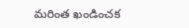మ‌రింత ఖండించ‌క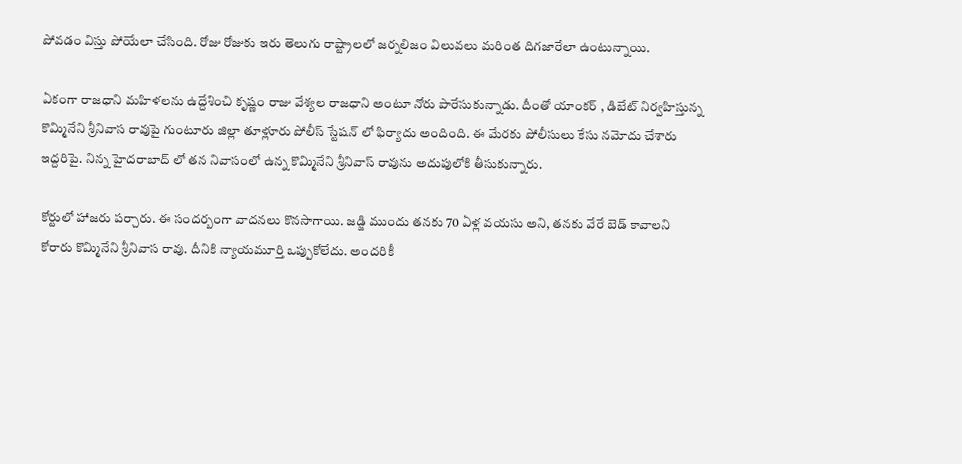పోవ‌డం విస్తు పోయేలా చేసింది. రోజు రోజుకు ఇరు తెలుగు రాష్ట్రాల‌లో జ‌ర్నలిజం విలువ‌లు మ‌రింత దిగ‌జారేలా ఉంటున్నాయి.

ఏకంగా రాజ‌ధాని మ‌హిళ‌ల‌ను ఉద్దేశించి కృష్ణం రాజు వేశ్య‌ల రాజ‌ధాని అంటూ నోరు పారేసుకున్నాడు. దీంతో యాంక‌ర్ , డిబేట్ నిర్వ‌హిస్తున్న కొమ్మినేని శ్రీ‌నివాస రావుపై గుంటూరు జిల్లా తూళ్లూరు పోలీస్ స్టేష‌న్ లో ఫిర్యాదు అందింది. ఈ మేర‌కు పోలీసులు కేసు న‌మోదు చేశారు ఇద్ద‌రిపై. నిన్న హైద‌రాబాద్ లో త‌న నివాసంలో ఉన్న కొమ్మినేని శ్రీ‌నివాస్ రావును అదుపులోకి తీసుకున్నారు.

కోర్టులో హాజ‌రు ప‌ర్చారు. ఈ సంద‌ర్బంగా వాద‌న‌లు కొన‌సాగాయి. జ‌డ్జి ముందు తన‌కు 70 ఏళ్ల వ‌య‌సు అని, త‌న‌కు వేరే బెడ్ కావాల‌ని కోరారు కొమ్మినేని శ్రీ‌నివాస రావు. దీనికి న్యాయ‌మూర్తి ఒప్పుకోలేదు. అంద‌రికీ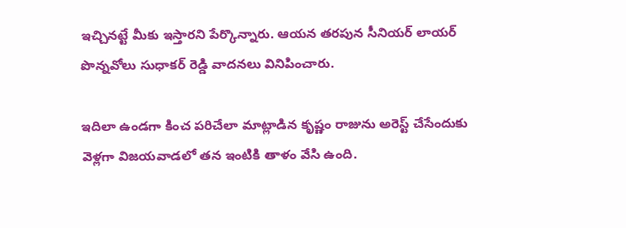ఇచ్చిన‌ట్టే మీకు ఇస్తార‌ని పేర్కొన్నారు. ఆయ‌న త‌ర‌పున సీనియ‌ర్ లాయ‌ర్ పొన్న‌వోలు సుధాక‌ర్ రెడ్డి వాద‌న‌లు వినిపించారు.

ఇదిలా ఉండ‌గా కించ ప‌రిచేలా మాట్లాడిన కృష్ణం రాజును అరెస్ట్ చేసేందుకు వెళ్ల‌గా విజ‌య‌వాడ‌లో త‌న ఇంటికి తాళం వేసి ఉంది.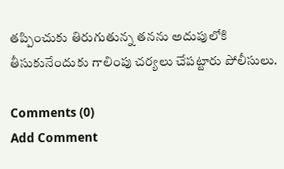త‌ప్పించుకు తిరుగుతున్న త‌న‌ను అదుపులోకి తీసుకునేందుకు గాలింపు చ‌ర్య‌లు చేప‌ట్టారు పోలీసులు.

Comments (0)
Add Comment